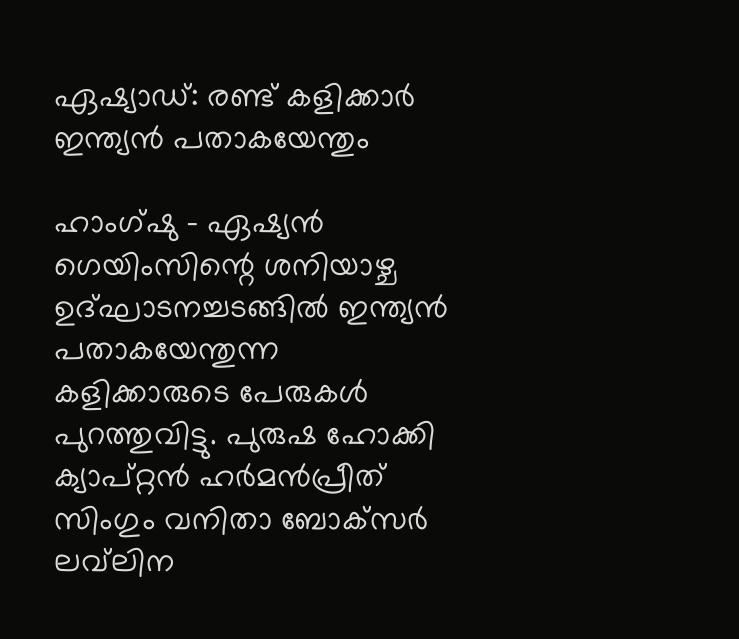ഏഷ്യാഡ്: രണ്ട് കളിക്കാര്‍ ഇന്ത്യന്‍ പതാകയേന്തും

ഹാംഗ്ഷു - ഏഷ്യന്‍ ഗെയിംസിന്റെ ശനിയാഴ്ച ഉദ്ഘാടനച്ചടങ്ങില്‍ ഇന്ത്യന്‍ പതാകയേന്തുന്ന കളിക്കാരുടെ പേരുകള്‍ പുറത്തുവിട്ടു. പുരുഷ ഹോക്കി ക്യാപ്റ്റന്‍ ഹര്‍മന്‍പ്രീത് സിംഗും വനിതാ ബോക്‌സര്‍ ലവ്‌ലിന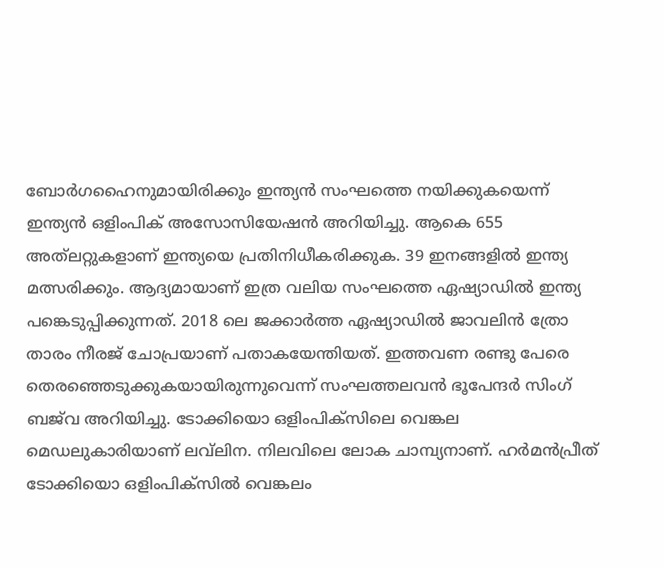ബോര്‍ഗഹൈനുമായിരിക്കും ഇന്ത്യന്‍ സംഘത്തെ നയിക്കുകയെന്ന് ഇന്ത്യന്‍ ഒളിംപിക് അസോസിയേഷന്‍ അറിയിച്ചു. ആകെ 655 അത്‌ലറ്റുകളാണ് ഇന്ത്യയെ പ്രതിനിധീകരിക്കുക. 39 ഇനങ്ങളില്‍ ഇന്ത്യ മത്സരിക്കും. ആദ്യമായാണ് ഇത്ര വലിയ സംഘത്തെ ഏഷ്യാഡില്‍ ഇന്ത്യ പങ്കെടുപ്പിക്കുന്നത്. 2018 ലെ ജക്കാര്‍ത്ത ഏഷ്യാഡില്‍ ജാവലിന്‍ ത്രോ താരം നീരജ് ചോപ്രയാണ് പതാകയേന്തിയത്. ഇത്തവണ രണ്ടു പേരെ തെരഞ്ഞെടുക്കുകയായിരുന്നുവെന്ന് സംഘത്തലവന്‍ ഭൂപേന്ദര്‍ സിംഗ് ബജ്‌വ അറിയിച്ചു. ടോക്കിയൊ ഒളിംപിക്‌സിലെ വെങ്കല മെഡലുകാരിയാണ് ലവ്‌ലിന. നിലവിലെ ലോക ചാമ്പ്യനാണ്. ഹര്‍മന്‍പ്രീത് ടോക്കിയൊ ഒളിംപിക്‌സില്‍ വെങ്കലം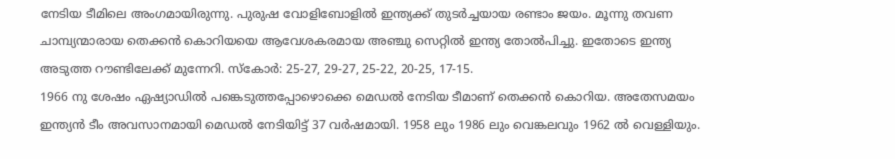നേടിയ ടീമിലെ അംഗമായിരുന്നു. പുരുഷ വോളിബോളില്‍ ഇന്ത്യക്ക് തുടര്‍ച്ചയായ രണ്ടാം ജയം. മൂന്നു തവണ ചാമ്പ്യന്മാരായ തെക്കന്‍ കൊറിയയെ ആവേശകരമായ അഞ്ചു സെറ്റില്‍ ഇന്ത്യ തോല്‍പിച്ചു. ഇതോടെ ഇന്ത്യ അടുത്ത റൗണ്ടിലേക്ക് മുന്നേറി. സ്‌കോര്‍: 25-27, 29-27, 25-22, 20-25, 17-15.
1966 നു ശേഷം ഏഷ്യാഡില്‍ പങ്കെടുത്തപ്പോഴൊക്കെ മെഡല്‍ നേടിയ ടീമാണ് തെക്കന്‍ കൊറിയ. അതേസമയം ഇന്ത്യന്‍ ടീം അവസാനമായി മെഡല്‍ നേടിയിട്ട് 37 വര്‍ഷമായി. 1958 ലും 1986 ലും വെങ്കലവും 1962 ല്‍ വെള്ളിയും.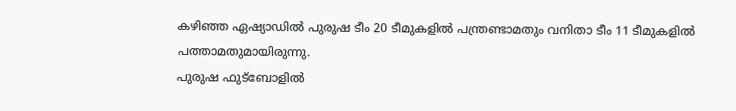കഴിഞ്ഞ ഏഷ്യാഡില്‍ പുരുഷ ടീം 20 ടീമുകളില്‍ പന്ത്രണ്ടാമതും വനിതാ ടീം 11 ടീമുകളില്‍ പത്താമതുമായിരുന്നു.
പുരുഷ ഫുട്‌ബോളില്‍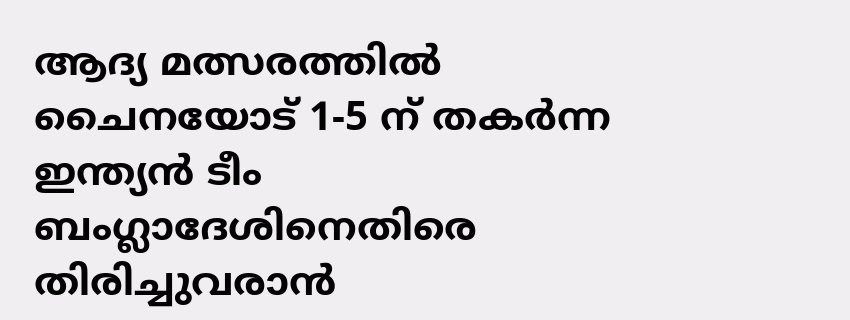ആദ്യ മത്സരത്തില്‍ ചൈനയോട് 1-5 ന് തകര്‍ന്ന ഇന്ത്യന്‍ ടീം ബംഗ്ലാദേശിനെതിരെ തിരിച്ചുവരാന്‍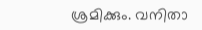ശ്രമിക്കും. വനിതാ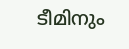ടീമിനും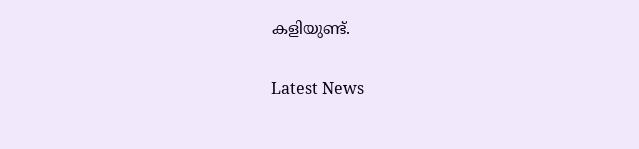കളിയുണ്ട്.


Latest News